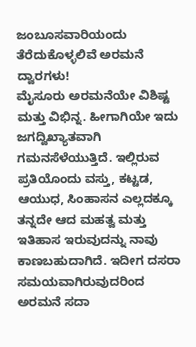ಜಂಬೂಸವಾರಿಯಂದು ತೆರೆದುಕೊಳ್ಳಲಿವೆ ಅರಮನೆ ದ್ವಾರಗಳು!
ಮೈಸೂರು ಅರಮನೆಯೇ ವಿಶಿಷ್ಟ ಮತ್ತು ವಿಭಿನ್ನ. ಹೀಗಾಗಿಯೇ ಇದು ಜಗದ್ವಿಖ್ಯಾತವಾಗಿ ಗಮನಸೆಳೆಯುತ್ತಿದೆ. ಇಲ್ಲಿರುವ ಪ್ರತಿಯೊಂದು ವಸ್ತು, ಕಟ್ಟಡ, ಆಯುಧ, ಸಿಂಹಾಸನ ಎಲ್ಲದಕ್ಕೂ ತನ್ನದೇ ಆದ ಮಹತ್ವ ಮತ್ತು ಇತಿಹಾಸ ಇರುವುದನ್ನು ನಾವು ಕಾಣಬಹುದಾಗಿದೆ. ಇದೀಗ ದಸರಾ ಸಮಯವಾಗಿರುವುದರಿಂದ ಅರಮನೆ ಸದಾ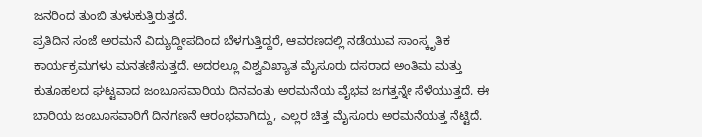ಜನರಿಂದ ತುಂಬಿ ತುಳುಕುತ್ತಿರುತ್ತದೆ.
ಪ್ರತಿದಿನ ಸಂಜೆ ಅರಮನೆ ವಿದ್ಯುದ್ದೀಪದಿಂದ ಬೆಳಗುತ್ತಿದ್ದರೆ, ಆವರಣದಲ್ಲಿ ನಡೆಯುವ ಸಾಂಸ್ಕೃತಿಕ ಕಾರ್ಯಕ್ರಮಗಳು ಮನತಣಿಸುತ್ತದೆ. ಅದರಲ್ಲೂ ವಿಶ್ವವಿಖ್ಯಾತ ಮೈಸೂರು ದಸರಾದ ಅಂತಿಮ ಮತ್ತು ಕುತೂಹಲದ ಘಟ್ಟವಾದ ಜಂಬೂಸವಾರಿಯ ದಿನವಂತು ಅರಮನೆಯ ವೈಭವ ಜಗತ್ತನ್ನೇ ಸೆಳೆಯುತ್ತದೆ. ಈ ಬಾರಿಯ ಜಂಬೂಸವಾರಿಗೆ ದಿನಗಣನೆ ಆರಂಭವಾಗಿದ್ದು, ಎಲ್ಲರ ಚಿತ್ತ ಮೈಸೂರು ಅರಮನೆಯತ್ತ ನೆಟ್ಟಿದೆ.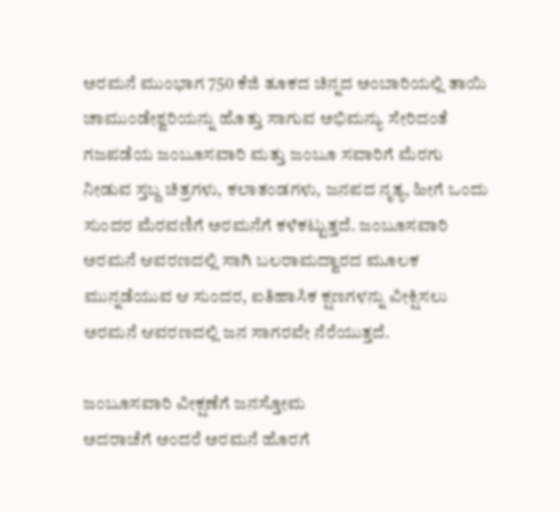ಅರಮನೆ ಮುಂಭಾಗ 750 ಕೆಜಿ ತೂಕದ ಚಿನ್ನದ ಅಂಬಾರಿಯಲ್ಲಿ ತಾಯಿ ಚಾಮುಂಡೇಶ್ವರಿಯನ್ನು ಹೊತ್ತು ಸಾಗುವ ಅಭಿಮನ್ಯು ಸೇರಿದಂತೆ ಗಜಪಡೆಯ ಜಂಬೂಸವಾರಿ ಮತ್ತು ಜಂಬೂ ಸವಾರಿಗೆ ಮೆರಗು ನೀಡುವ ಸ್ತಬ್ದ ಚಿತ್ರಗಳು, ಕಲಾತಂಡಗಳು, ಜನಪದ ನೃತ್ಯ, ಹೀಗೆ ಒಂದು ಸುಂದರ ಮೆರವಣಿಗೆ ಅರಮನೆಗೆ ಕಳೆಕಟ್ಟುತ್ತದೆ. ಜಂಬೂಸವಾರಿ ಅರಮನೆ ಆವರಣದಲ್ಲಿ ಸಾಗಿ ಬಲರಾಮದ್ವಾರದ ಮೂಲಕ ಮುನ್ನಡೆಯುವ ಆ ಸುಂದರ, ಐತಿಹಾಸಿಕ ಕ್ಷಣಗಳನ್ನು ವೀಕ್ಷಿಸಲು ಅರಮನೆ ಆವರಣದಲ್ಲಿ ಜನ ಸಾಗರವೇ ನೆರೆಯುತ್ತದೆ.

ಜಂಬೂಸವಾರಿ ವೀಕ್ಷಣೆಗೆ ಜನಸ್ತೋಮ
ಅದರಾಚೆಗೆ ಅಂದರೆ ಅರಮನೆ ಹೊರಗೆ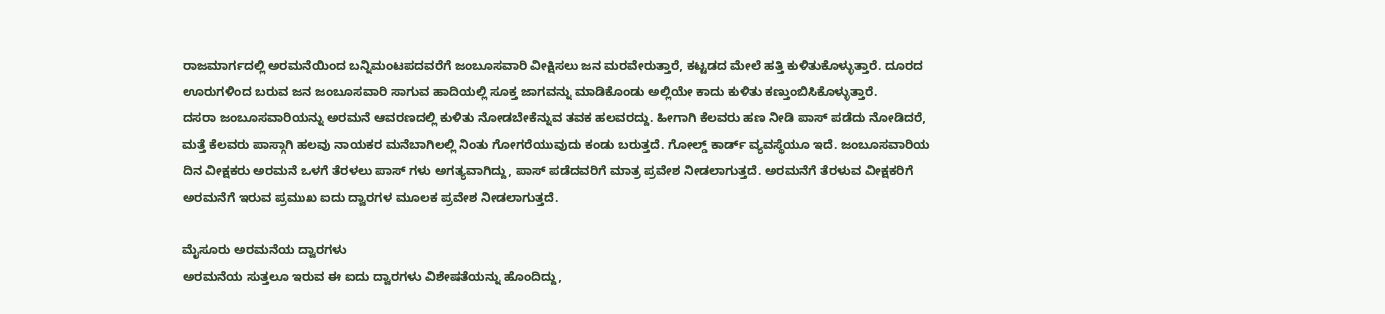ರಾಜಮಾರ್ಗದಲ್ಲಿ ಅರಮನೆಯಿಂದ ಬನ್ನಿಮಂಟಪದವರೆಗೆ ಜಂಬೂಸವಾರಿ ವೀಕ್ಷಿಸಲು ಜನ ಮರವೇರುತ್ತಾರೆ, ಕಟ್ಟಡದ ಮೇಲೆ ಹತ್ತಿ ಕುಳಿತುಕೊಳ್ಳುತ್ತಾರೆ. ದೂರದ ಊರುಗಳಿಂದ ಬರುವ ಜನ ಜಂಬೂಸವಾರಿ ಸಾಗುವ ಹಾದಿಯಲ್ಲಿ ಸೂಕ್ತ ಜಾಗವನ್ನು ಮಾಡಿಕೊಂಡು ಅಲ್ಲಿಯೇ ಕಾದು ಕುಳಿತು ಕಣ್ತುಂಬಿಸಿಕೊಳ್ಳುತ್ತಾರೆ.
ದಸರಾ ಜಂಬೂಸವಾರಿಯನ್ನು ಅರಮನೆ ಆವರಣದಲ್ಲಿ ಕುಳಿತು ನೋಡಬೇಕೆನ್ನುವ ತವಕ ಹಲವರದ್ದು. ಹೀಗಾಗಿ ಕೆಲವರು ಹಣ ನೀಡಿ ಪಾಸ್ ಪಡೆದು ನೋಡಿದರೆ, ಮತ್ತೆ ಕೆಲವರು ಪಾಸ್ಗಾಗಿ ಹಲವು ನಾಯಕರ ಮನೆಬಾಗಿಲಲ್ಲಿ ನಿಂತು ಗೋಗರೆಯುವುದು ಕಂಡು ಬರುತ್ತದೆ. ಗೋಲ್ಡ್ ಕಾರ್ಡ್ ವ್ಯವಸ್ಥೆಯೂ ಇದೆ. ಜಂಬೂಸವಾರಿಯ ದಿನ ವೀಕ್ಷಕರು ಅರಮನೆ ಒಳಗೆ ತೆರಳಲು ಪಾಸ್ ಗಳು ಅಗತ್ಯವಾಗಿದ್ದು, ಪಾಸ್ ಪಡೆದವರಿಗೆ ಮಾತ್ರ ಪ್ರವೇಶ ನೀಡಲಾಗುತ್ತದೆ. ಅರಮನೆಗೆ ತೆರಳುವ ವೀಕ್ಷಕರಿಗೆ ಅರಮನೆಗೆ ಇರುವ ಪ್ರಮುಖ ಐದು ದ್ವಾರಗಳ ಮೂಲಕ ಪ್ರವೇಶ ನೀಡಲಾಗುತ್ತದೆ.

ಮೈಸೂರು ಅರಮನೆಯ ದ್ವಾರಗಳು
ಅರಮನೆಯ ಸುತ್ತಲೂ ಇರುವ ಈ ಐದು ದ್ವಾರಗಳು ವಿಶೇಷತೆಯನ್ನು ಹೊಂದಿದ್ದು,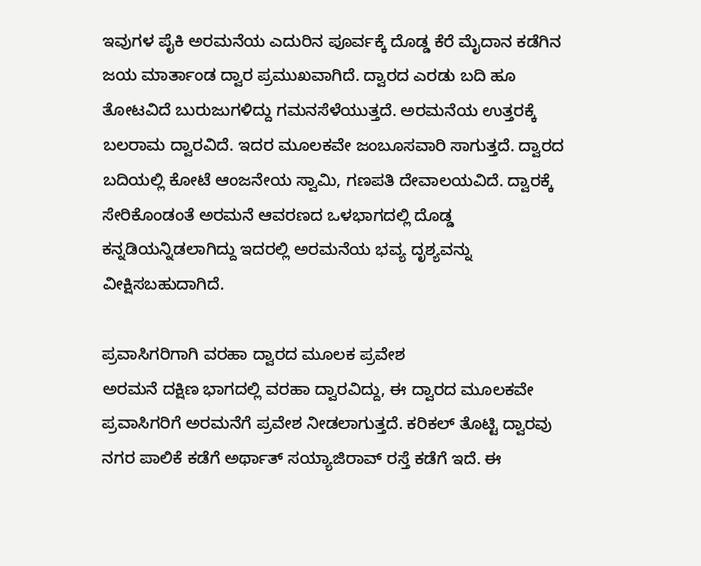ಇವುಗಳ ಪೈಕಿ ಅರಮನೆಯ ಎದುರಿನ ಪೂರ್ವಕ್ಕೆ ದೊಡ್ಡ ಕೆರೆ ಮೈದಾನ ಕಡೆಗಿನ ಜಯ ಮಾರ್ತಾಂಡ ದ್ವಾರ ಪ್ರಮುಖವಾಗಿದೆ. ದ್ವಾರದ ಎರಡು ಬದಿ ಹೂ ತೋಟವಿದೆ ಬುರುಜುಗಳಿದ್ದು ಗಮನಸೆಳೆಯುತ್ತದೆ. ಅರಮನೆಯ ಉತ್ತರಕ್ಕೆ ಬಲರಾಮ ದ್ವಾರವಿದೆ. ಇದರ ಮೂಲಕವೇ ಜಂಬೂಸವಾರಿ ಸಾಗುತ್ತದೆ. ದ್ವಾರದ ಬದಿಯಲ್ಲಿ ಕೋಟೆ ಆಂಜನೇಯ ಸ್ವಾಮಿ, ಗಣಪತಿ ದೇವಾಲಯವಿದೆ. ದ್ವಾರಕ್ಕೆ ಸೇರಿಕೊಂಡಂತೆ ಅರಮನೆ ಆವರಣದ ಒಳಭಾಗದಲ್ಲಿ ದೊಡ್ಡ ಕನ್ನಡಿಯನ್ನಿಡಲಾಗಿದ್ದು ಇದರಲ್ಲಿ ಅರಮನೆಯ ಭವ್ಯ ದೃಶ್ಯವನ್ನು ವೀಕ್ಷಿಸಬಹುದಾಗಿದೆ.

ಪ್ರವಾಸಿಗರಿಗಾಗಿ ವರಹಾ ದ್ವಾರದ ಮೂಲಕ ಪ್ರವೇಶ
ಅರಮನೆ ದಕ್ಷಿಣ ಭಾಗದಲ್ಲಿ ವರಹಾ ದ್ವಾರವಿದ್ದು, ಈ ದ್ವಾರದ ಮೂಲಕವೇ ಪ್ರವಾಸಿಗರಿಗೆ ಅರಮನೆಗೆ ಪ್ರವೇಶ ನೀಡಲಾಗುತ್ತದೆ. ಕರಿಕಲ್ ತೊಟ್ಟಿ ದ್ವಾರವು ನಗರ ಪಾಲಿಕೆ ಕಡೆಗೆ ಅರ್ಥಾತ್ ಸಯ್ಯಾಜಿರಾವ್ ರಸ್ತೆ ಕಡೆಗೆ ಇದೆ. ಈ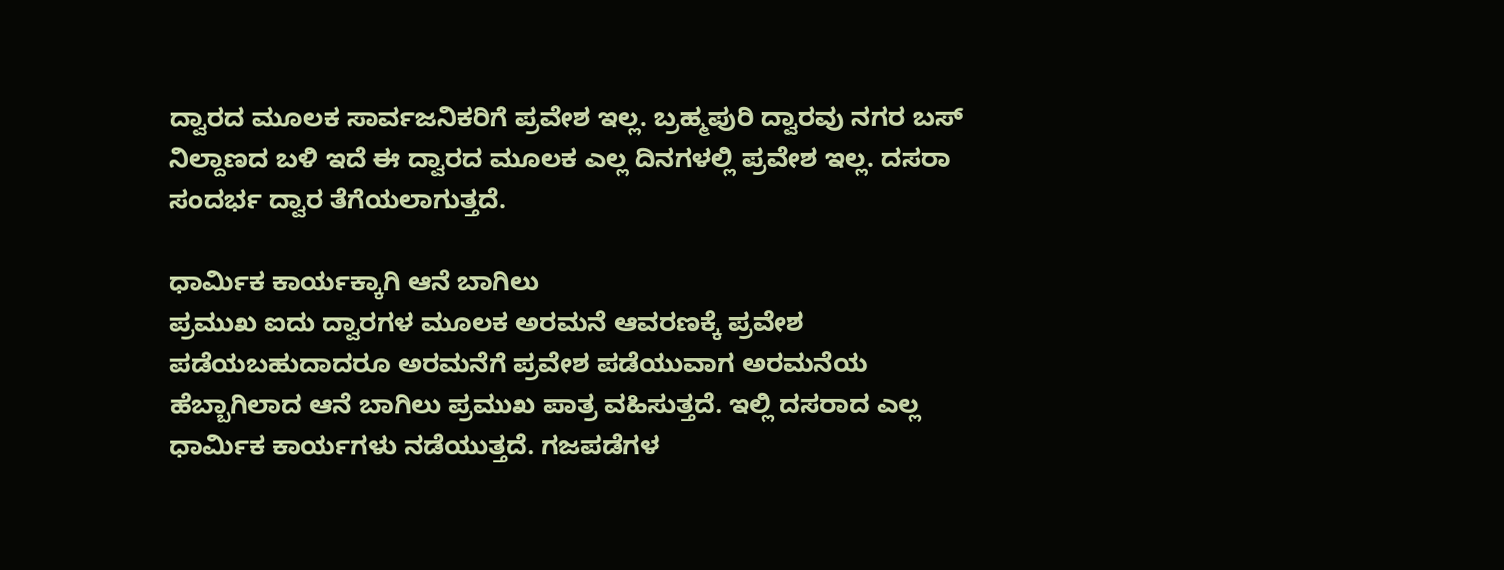ದ್ವಾರದ ಮೂಲಕ ಸಾರ್ವಜನಿಕರಿಗೆ ಪ್ರವೇಶ ಇಲ್ಲ. ಬ್ರಹ್ಮಪುರಿ ದ್ವಾರವು ನಗರ ಬಸ್ ನಿಲ್ದಾಣದ ಬಳಿ ಇದೆ ಈ ದ್ವಾರದ ಮೂಲಕ ಎಲ್ಲ ದಿನಗಳಲ್ಲಿ ಪ್ರವೇಶ ಇಲ್ಲ. ದಸರಾ ಸಂದರ್ಭ ದ್ವಾರ ತೆಗೆಯಲಾಗುತ್ತದೆ.

ಧಾರ್ಮಿಕ ಕಾರ್ಯಕ್ಕಾಗಿ ಆನೆ ಬಾಗಿಲು
ಪ್ರಮುಖ ಐದು ದ್ವಾರಗಳ ಮೂಲಕ ಅರಮನೆ ಆವರಣಕ್ಕೆ ಪ್ರವೇಶ ಪಡೆಯಬಹುದಾದರೂ ಅರಮನೆಗೆ ಪ್ರವೇಶ ಪಡೆಯುವಾಗ ಅರಮನೆಯ ಹೆಬ್ಬಾಗಿಲಾದ ಆನೆ ಬಾಗಿಲು ಪ್ರಮುಖ ಪಾತ್ರ ವಹಿಸುತ್ತದೆ. ಇಲ್ಲಿ ದಸರಾದ ಎಲ್ಲ ಧಾರ್ಮಿಕ ಕಾರ್ಯಗಳು ನಡೆಯುತ್ತದೆ. ಗಜಪಡೆಗಳ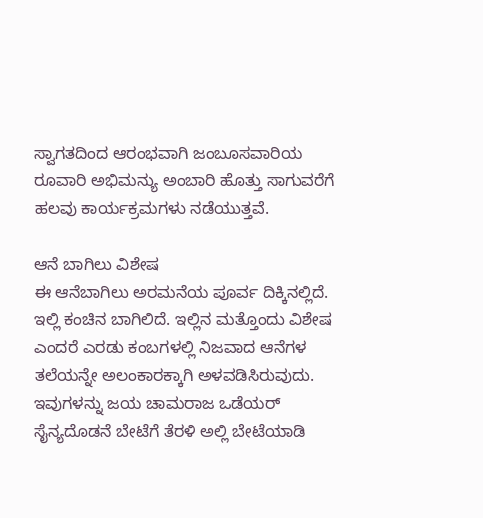ಸ್ವಾಗತದಿಂದ ಆರಂಭವಾಗಿ ಜಂಬೂಸವಾರಿಯ ರೂವಾರಿ ಅಭಿಮನ್ಯು ಅಂಬಾರಿ ಹೊತ್ತು ಸಾಗುವರೆಗೆ ಹಲವು ಕಾರ್ಯಕ್ರಮಗಳು ನಡೆಯುತ್ತವೆ.

ಆನೆ ಬಾಗಿಲು ವಿಶೇಷ
ಈ ಆನೆಬಾಗಿಲು ಅರಮನೆಯ ಪೂರ್ವ ದಿಕ್ಕಿನಲ್ಲಿದೆ. ಇಲ್ಲಿ ಕಂಚಿನ ಬಾಗಿಲಿದೆ. ಇಲ್ಲಿನ ಮತ್ತೊಂದು ವಿಶೇಷ ಎಂದರೆ ಎರಡು ಕಂಬಗಳಲ್ಲಿ ನಿಜವಾದ ಆನೆಗಳ ತಲೆಯನ್ನೇ ಅಲಂಕಾರಕ್ಕಾಗಿ ಅಳವಡಿಸಿರುವುದು. ಇವುಗಳನ್ನು ಜಯ ಚಾಮರಾಜ ಒಡೆಯರ್ ಸೈನ್ಯದೊಡನೆ ಬೇಟೆಗೆ ತೆರಳಿ ಅಲ್ಲಿ ಬೇಟೆಯಾಡಿ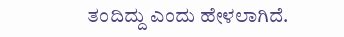ತಂದಿದ್ದು ಎಂದು ಹೇಳಲಾಗಿದೆ.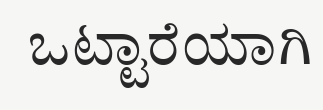ಒಟ್ಟಾರೆಯಾಗಿ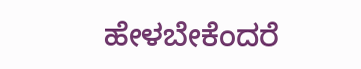ಹೇಳಬೇಕೆಂದರೆ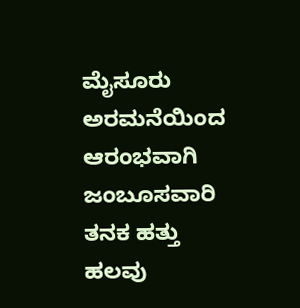ಮೈಸೂರು ಅರಮನೆಯಿಂದ ಆರಂಭವಾಗಿ ಜಂಬೂಸವಾರಿ ತನಕ ಹತ್ತು ಹಲವು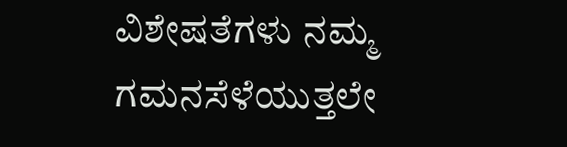ವಿಶೇಷತೆಗಳು ನಮ್ಮ ಗಮನಸೆಳೆಯುತ್ತಲೇ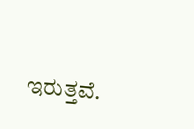ಇರುತ್ತವೆ.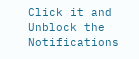Click it and Unblock the Notifications